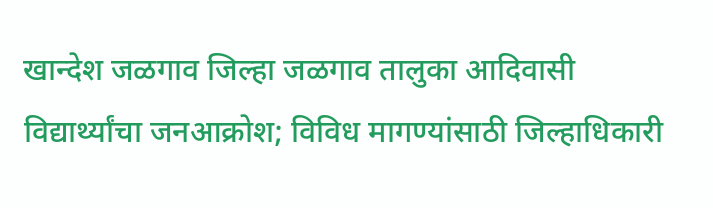खान्देश जळगाव जिल्हा जळगाव तालुका आदिवासी विद्यार्थ्यांचा जनआक्रोश; विविध मागण्यांसाठी जिल्हाधिकारी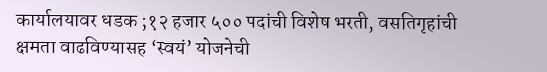कार्यालयावर धडक ;१२ हजार ५०० पदांची विशेष भरती, वसतिगृहांची क्षमता वाढविण्यासह ‘स्वयं’ योजनेची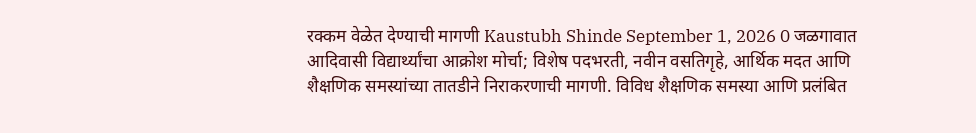रक्कम वेळेत देण्याची मागणी Kaustubh Shinde September 1, 2026 0 जळगावात आदिवासी विद्यार्थ्यांचा आक्रोश मोर्चा; विशेष पदभरती, नवीन वसतिगृहे, आर्थिक मदत आणि शैक्षणिक समस्यांच्या तातडीने निराकरणाची मागणी. विविध शैक्षणिक समस्या आणि प्रलंबित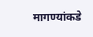मागण्यांकडे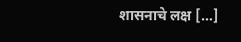शासनाचे लक्ष […]